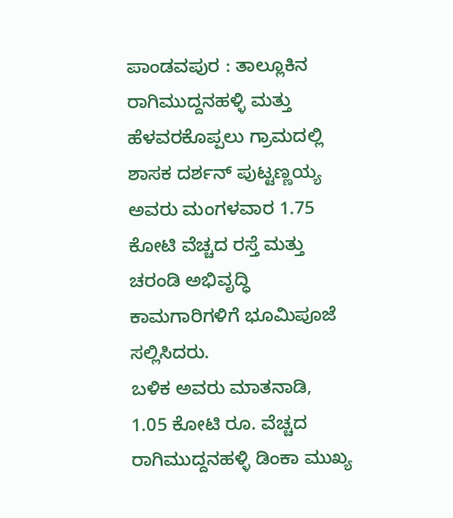ಪಾಂಡವಪುರ : ತಾಲ್ಲೂಕಿನ ರಾಗಿಮುದ್ದನಹಳ್ಳಿ ಮತ್ತು ಹೆಳವರಕೊಪ್ಪಲು ಗ್ರಾಮದಲ್ಲಿ ಶಾಸಕ ದರ್ಶನ್ ಪುಟ್ಟಣ್ಣಯ್ಯ ಅವರು ಮಂಗಳವಾರ 1.75 ಕೋಟಿ ವೆಚ್ಚದ ರಸ್ತೆ ಮತ್ತು ಚರಂಡಿ ಅಭಿವೃದ್ಧಿ ಕಾಮಗಾರಿಗಳಿಗೆ ಭೂಮಿಪೂಜೆ ಸಲ್ಲಿಸಿದರು.
ಬಳಿಕ ಅವರು ಮಾತನಾಡಿ, 1.05 ಕೋಟಿ ರೂ. ವೆಚ್ಚದ ರಾಗಿಮುದ್ದನಹಳ್ಳಿ ಡಿಂಕಾ ಮುಖ್ಯ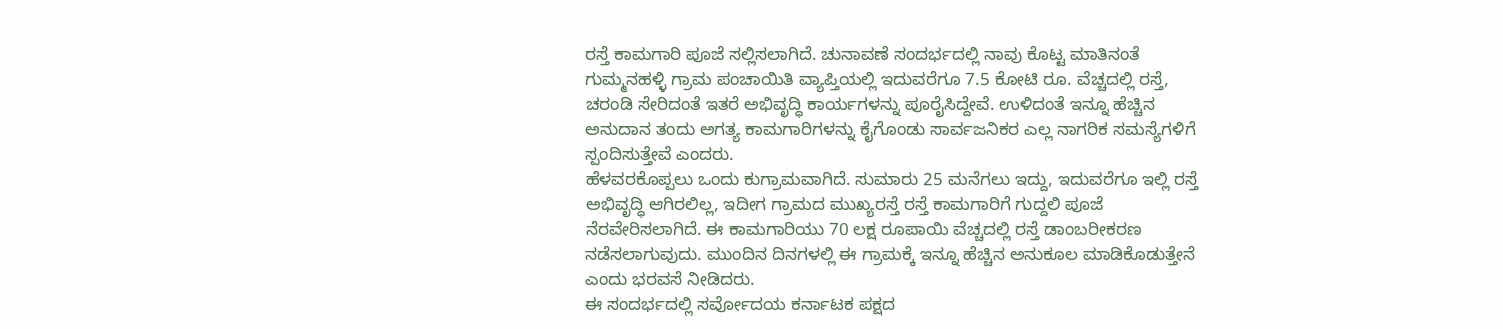ರಸ್ತೆ ಕಾಮಗಾರಿ ಪೂಜೆ ಸಲ್ಲಿಸಲಾಗಿದೆ. ಚುನಾವಣೆ ಸಂದರ್ಭದಲ್ಲಿ ನಾವು ಕೊಟ್ಟ ಮಾತಿನಂತೆ ಗುಮ್ಮನಹಳ್ಳಿ ಗ್ರಾಮ ಪಂಚಾಯಿತಿ ವ್ಯಾಪ್ತಿಯಲ್ಲಿ ಇದುವರೆಗೂ 7.5 ಕೋಟಿ ರೂ. ವೆಚ್ಚದಲ್ಲಿ ರಸ್ತೆ, ಚರಂಡಿ ಸೇರಿದಂತೆ ಇತರೆ ಅಭಿವೃದ್ಧಿ ಕಾರ್ಯಗಳನ್ನು ಪೂರೈಸಿದ್ದೇವೆ. ಉಳಿದಂತೆ ಇನ್ನೂ ಹೆಚ್ಚಿನ ಅನುದಾನ ತಂದು ಅಗತ್ಯ ಕಾಮಗಾರಿಗಳನ್ನು ಕೈಗೊಂಡು ಸಾರ್ವಜನಿಕರ ಎಲ್ಲ ನಾಗರಿಕ ಸಮಸ್ಯೆಗಳಿಗೆ ಸ್ಪಂದಿಸುತ್ತೇವೆ ಎಂದರು.
ಹೆಳವರಕೊಪ್ಪಲು ಒಂದು ಕುಗ್ರಾಮವಾಗಿದೆ. ಸುಮಾರು 25 ಮನೆಗಲು ಇದ್ದು, ಇದುವರೆಗೂ ಇಲ್ಲಿ ರಸ್ತೆ ಅಭಿವೃದ್ಧಿ ಆಗಿರಲಿಲ್ಲ, ಇದೀಗ ಗ್ರಾಮದ ಮುಖ್ಯರಸ್ತೆ ರಸ್ತೆ ಕಾಮಗಾರಿಗೆ ಗುದ್ದಲಿ ಪೂಜೆ ನೆರವೇರಿಸಲಾಗಿದೆ. ಈ ಕಾಮಗಾರಿಯು 70 ಲಕ್ಷ ರೂಪಾಯಿ ವೆಚ್ಚದಲ್ಲಿ ರಸ್ತೆ ಡಾಂಬರೀಕರಣ ನಡೆಸಲಾಗುವುದು. ಮುಂದಿನ ದಿನಗಳಲ್ಲಿ ಈ ಗ್ರಾಮಕ್ಕೆ ಇನ್ನೂ ಹೆಚ್ಚಿನ ಅನುಕೂಲ ಮಾಡಿಕೊಡುತ್ತೇನೆ ಎಂದು ಭರವಸೆ ನೀಡಿದರು.
ಈ ಸಂದರ್ಭದಲ್ಲಿ ಸರ್ವೋದಯ ಕರ್ನಾಟಕ ಪಕ್ಷದ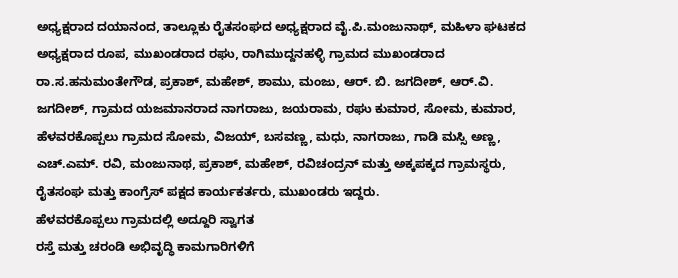ಅಧ್ಯಕ್ಷರಾದ ದಯಾನಂದ, ತಾಲ್ಲೂಕು ರೈತಸಂಘದ ಅಧ್ಯಕ್ಷರಾದ ವೈ.ಪಿ.ಮಂಜುನಾಥ್, ಮಹಿಳಾ ಘಟಕದ ಅಧ್ಯಕ್ಷರಾದ ರೂಪ, ಮುಖಂಡರಾದ ರಘು, ರಾಗಿಮುದ್ದನಹಳ್ಳಿ ಗ್ರಾಮದ ಮುಖಂಡರಾದ ರಾ.ಸ.ಹನುಮಂತೇಗೌಡ, ಪ್ರಕಾಶ್, ಮಹೇಶ್, ಶಾಮು, ಮಂಜು, ಆರ್. ಬಿ. ಜಗದೀಶ್, ಆರ್.ವಿ. ಜಗದೀಶ್, ಗ್ರಾಮದ ಯಜಮಾನರಾದ ನಾಗರಾಜು, ಜಯರಾಮ, ರಘು ಕುಮಾರ, ಸೋಮ, ಕುಮಾರ, ಹೆಳವರಕೊಪ್ಪಲು ಗ್ರಾಮದ ಸೋಮ, ವಿಜಯ್, ಬಸವಣ್ಣ, ಮಧು, ನಾಗರಾಜು, ಗಾಡಿ ಮಸ್ಸಿ ಅಣ್ಣ, ಎಚ್.ಎಮ್. ರವಿ, ಮಂಜುನಾಥ, ಪ್ರಕಾಶ್, ಮಹೇಶ್, ರವಿಚಂದ್ರನ್ ಮತ್ತು ಅಕ್ಕಪಕ್ಕದ ಗ್ರಾಮಸ್ಥರು, ರೈತಸಂಘ ಮತ್ತು ಕಾಂಗ್ರೆಸ್ ಪಕ್ಷದ ಕಾರ್ಯಕರ್ತರು, ಮುಖಂಡರು ಇದ್ದರು.
ಹೆಳವರಕೊಪ್ಪಲು ಗ್ರಾಮದಲ್ಲಿ ಅದ್ದೂರಿ ಸ್ವಾಗತ
ರಸ್ತೆ ಮತ್ತು ಚರಂಡಿ ಅಭಿವೃದ್ಧಿ ಕಾಮಗಾರಿಗಳಿಗೆ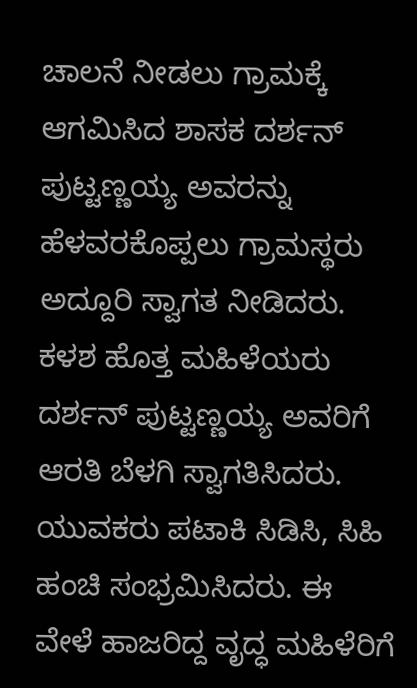ಚಾಲನೆ ನೀಡಲು ಗ್ರಾಮಕ್ಕೆ ಆಗಮಿಸಿದ ಶಾಸಕ ದರ್ಶನ್ ಪುಟ್ಟಣ್ಣಯ್ಯ ಅವರನ್ನು ಹೆಳವರಕೊಪ್ಪಲು ಗ್ರಾಮಸ್ಥರು ಅದ್ದೂರಿ ಸ್ವಾಗತ ನೀಡಿದರು. ಕಳಶ ಹೊತ್ತ ಮಹಿಳೆಯರು ದರ್ಶನ್ ಪುಟ್ಟಣ್ಣಯ್ಯ ಅವರಿಗೆ ಆರತಿ ಬೆಳಗಿ ಸ್ವಾಗತಿಸಿದರು. ಯುವಕರು ಪಟಾಕಿ ಸಿಡಿಸಿ, ಸಿಹಿ ಹಂಚಿ ಸಂಭ್ರಮಿಸಿದರು. ಈ ವೇಳೆ ಹಾಜರಿದ್ದ ವೃದ್ಧ ಮಹಿಳೆರಿಗೆ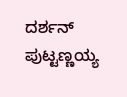ದರ್ಶನ್ ಪುಟ್ಟಣ್ಣಯ್ಯ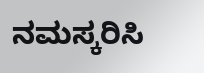ನಮಸ್ಕರಿಸಿ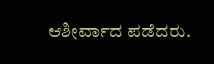ಆಶೀರ್ವಾದ ಪಡೆದರು.